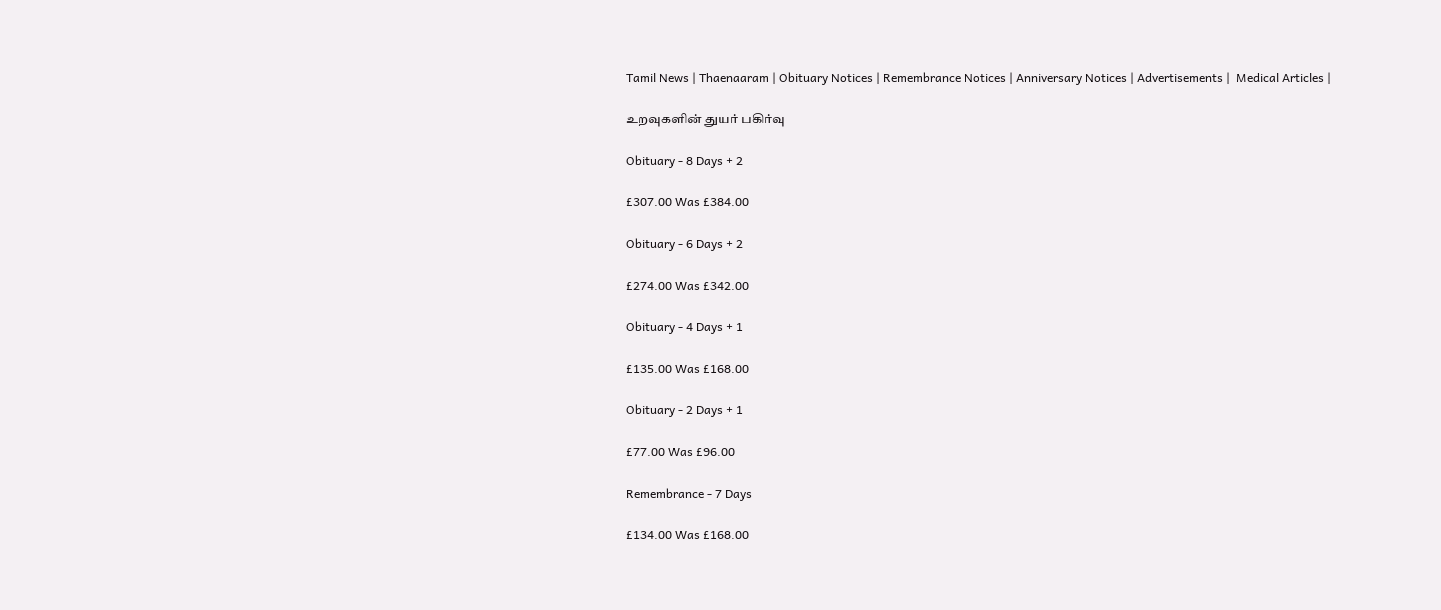Tamil News | Thaenaaram | Obituary Notices | Remembrance Notices | Anniversary Notices | Advertisements |  Medical Articles |

உறவுகளின் துயர் பகிர்வு

Obituary - 8 Days + 2

£307.00 Was £384.00

Obituary - 6 Days + 2

£274.00 Was £342.00

Obituary - 4 Days + 1

£135.00 Was £168.00

Obituary - 2 Days + 1

£77.00 Was £96.00

Remembrance - 7 Days

£134.00 Was £168.00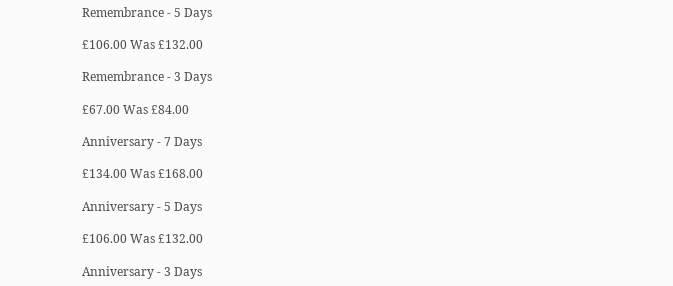Remembrance - 5 Days

£106.00 Was £132.00

Remembrance - 3 Days

£67.00 Was £84.00

Anniversary - 7 Days

£134.00 Was £168.00

Anniversary - 5 Days

£106.00 Was £132.00

Anniversary - 3 Days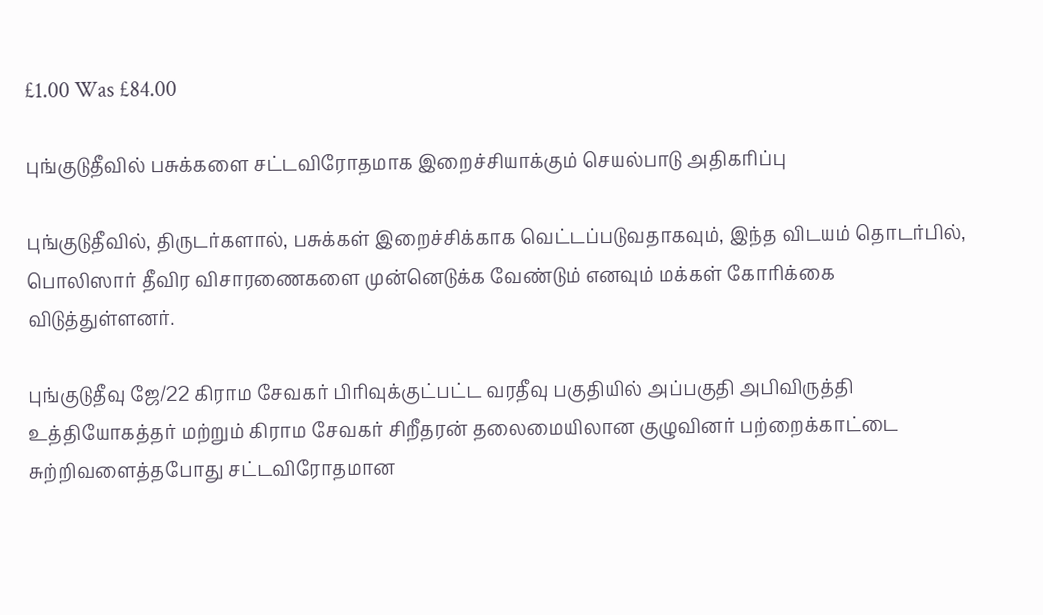£1.00 Was £84.00

புங்குடுதீவில் பசுக்களை சட்டவிரோதமாக இறைச்சியாக்கும் செயல்பாடு அதிகரிப்பு

புங்குடுதீவில், திருடர்களால், பசுக்கள் இறைச்சிக்காக வெட்டப்படுவதாகவும், இந்த விடயம் தொடர்பில், பொலிஸார் தீவிர விசாரணைகளை முன்னெடுக்க வேண்டும் எனவும் மக்கள் கோரிக்கை விடுத்துள்ளனர்.

புங்குடுதீவு ஜே/22 கிராம சேவகர் பிரிவுக்குட்பட்ட வரதீவு பகுதியில் அப்பகுதி அபிவிருத்தி உத்தியோகத்தர் மற்றும் கிராம சேவகர் சிறீதரன் தலைமையிலான குழுவினர் பற்றைக்காட்டை சுற்றிவளைத்தபோது சட்டவிரோதமான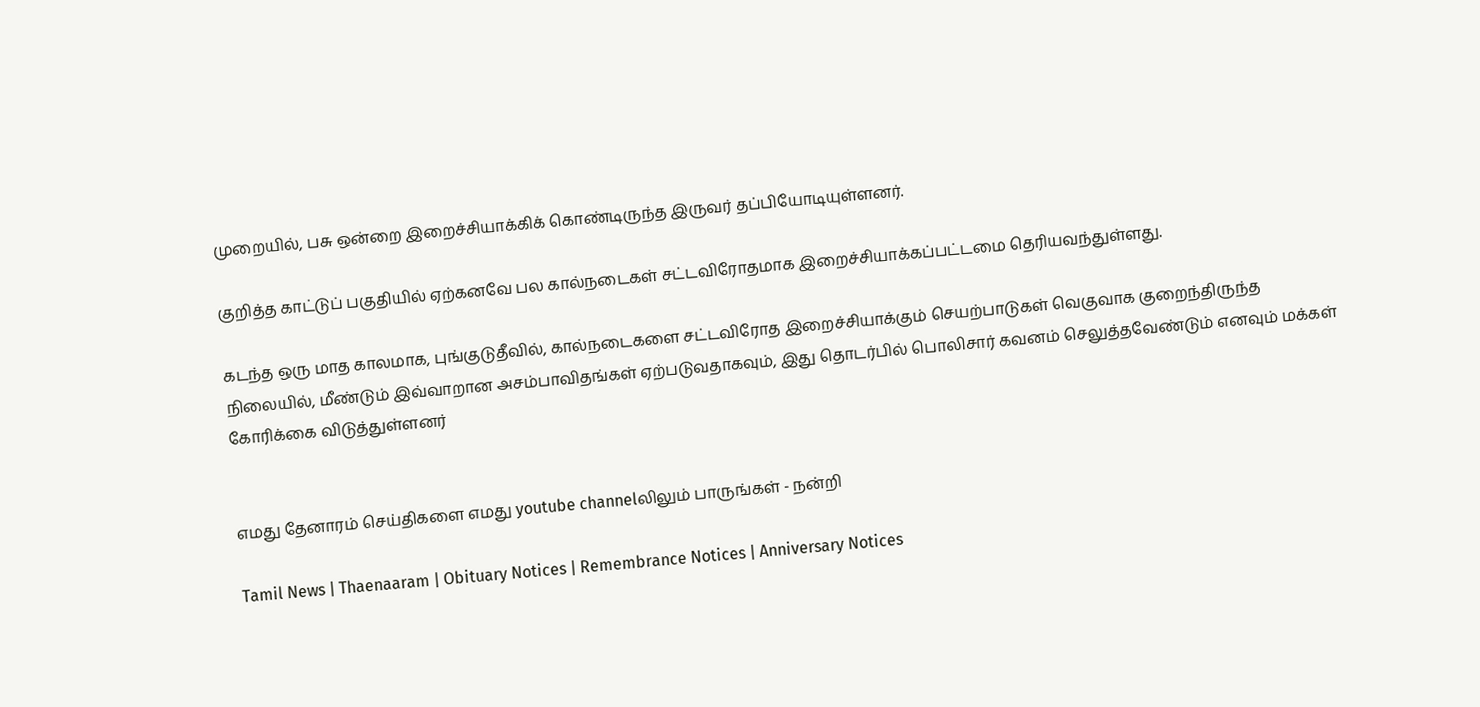முறையில், பசு ஒன்றை இறைச்சியாக்கிக் கொண்டிருந்த இருவர் தப்பியோடியுள்ளனர்.

குறித்த காட்டுப் பகுதியில் ஏற்கனவே பல கால்நடைகள் சட்டவிரோதமாக இறைச்சியாக்கப்பட்டமை தெரியவந்துள்ளது.

கடந்த ஒரு மாத காலமாக, புங்குடுதீவில், கால்நடைகளை சட்டவிரோத இறைச்சியாக்கும் செயற்பாடுகள் வெகுவாக குறைந்திருந்த நிலையில், மீண்டும் இவ்வாறான அசம்பாவிதங்கள் ஏற்படுவதாகவும், இது தொடர்பில் பொலிசார் கவனம் செலுத்தவேண்டும் எனவும் மக்கள் கோரிக்கை விடுத்துள்ளனர்


எமது தேனாரம் செய்திகளை எமது youtube channelலிலும் பாருங்கள் - நன்றி

Tamil News | Thaenaaram | Obituary Notices | Remembrance Notices | Anniversary Notices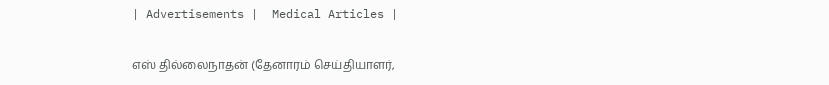| Advertisements |  Medical Articles |

எஸ் தில்லைநாதன் (தேனாரம் செய்தியாளர்,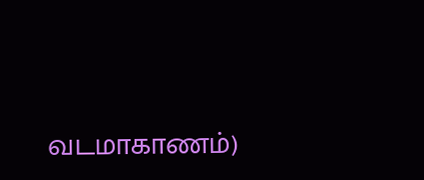வடமாகாணம்)